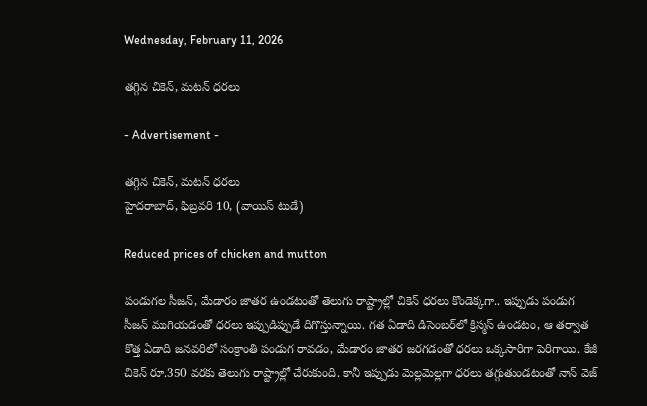Wednesday, February 11, 2026

తగ్గిన చికెన్, మటన్ ధరలు

- Advertisement -

తగ్గిన చికెన్, మటన్ ధరలు
హైదరాబాద్, ఫిబ్రవరి 10, (వాయిస్ టుడే)

Reduced prices of chicken and mutton

పండుగల సీజన్, మేడారం జాతర ఉండటంతో తెలుగు రాష్ట్రాల్లో చికెన్ ధరలు కొండెక్కగా.. ఇప్పుడు పండుగ సీజన్ ముగియడంతో ధరలు ఇప్పుడిప్పుడే దిగొస్తున్నాయి. గత ఏడాది డిసెంబర్‌లో క్రిస్మస్ ఉండటం, ఆ తర్వాత కొత్త ఏడాది జనవరిలో సంక్రాంతి పండుగ రావడం, మేడారం జాతర జరగడంతో ధరలు ఒక్కసారిగా పెరిగాయి. కేజీ చికెన్ రూ.350 వరకు తెలుగు రాష్ట్రాల్లో చేరుకుంది. కానీ ఇప్పుడు మెల్లమెల్లగా ధరలు తగ్గుతుండటంతో నాన్ వెజ్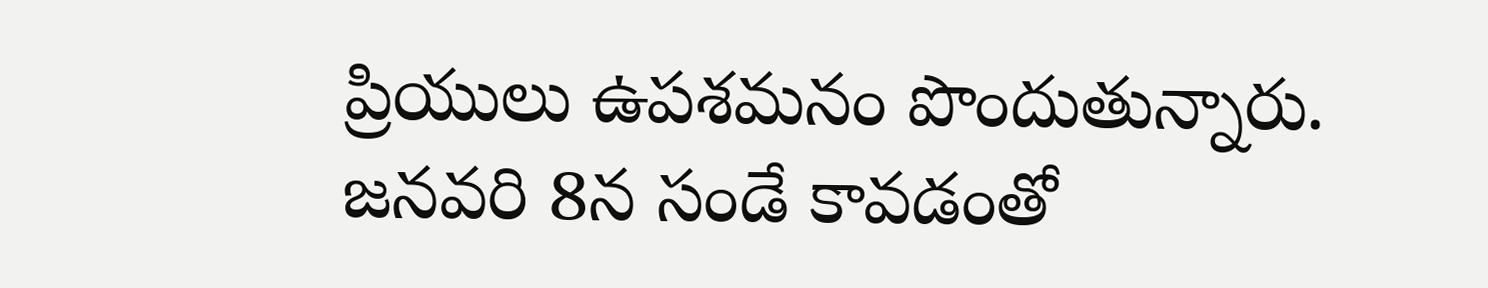ప్రియులు ఉపశమనం పొందుతున్నారు. జనవరి 8న సండే కావడంతో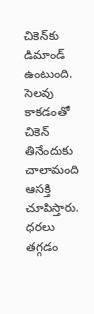చికెన్‌కు డిమాండ్ ఉంటుంది. సెలవు కాకడంతో చికెన్ తినేందుకు చాలామంది ఆసక్తి చూపిస్తారు. ధరలు తగ్గడం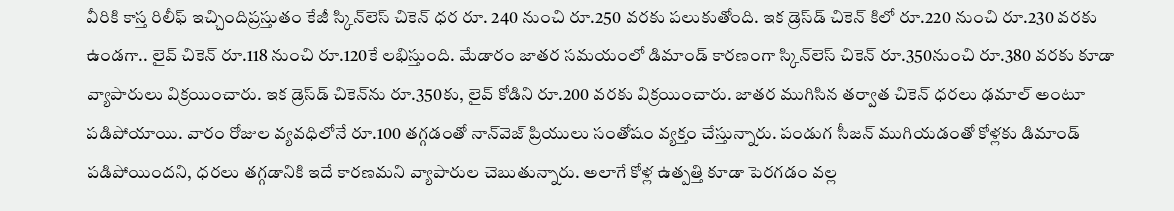వీరికి కాస్త రిలీఫ్ ఇచ్చిందిప్రస్తుతం కేజీ స్కిన్‌లెస్ చికెన్ ధర రూ. 240 నుంచి రూ.250 వరకు పలుకుతోంది. ఇక డ్రెస్‌డ్ చికెన్ కిలో రూ.220 నుంచి రూ.230 వరకు ఉండగా.. లైవ్ చికెన్ రూ.118 నుంచి రూ.120కే లభిస్తుంది. మేడారం జాతర సమయంలో డిమాండ్ కారణంగా స్కిన్‌లెస్ చికెన్ రూ.350నుంచి రూ.380 వరకు కూడా వ్యాపారులు విక్రయించారు. ఇక డ్రెస్‌డ్ చికెన్‌ను రూ.350కు, లైవ్ కోడిని రూ.200 వరకు విక్రయించారు. జాతర ముగిసిన తర్వాత చికెన్ ధరలు ఢమాల్ అంటూ పడిపోయాయి. వారం రోజుల వ్యవధిలోనే రూ.100 తగ్గడంతో నాన్‌వెజ్ ప్రియులు సంతోషం వ్యక్తం చేస్తున్నారు. పండుగ సీజన్ ముగియడంతో కోళ్లకు డిమాండ్ పడిపోయిందని, ధరలు తగ్గడానికి ఇదే కారణమని వ్యాపారుల చెబుతున్నారు. అలాగే కోళ్ల ఉత్పత్తి కూడా పెరగడం వల్ల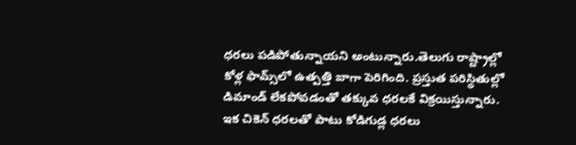ధరలు పడిపోతున్నాయని అంటున్నారు.తెలుగు రాష్ట్రాల్లో కోళ్ల ఫామ్స్‌లో ఉత్పత్తి బాగా పెరిగింది. ప్రస్తుత పరిస్థితుల్లో డిమాండ్ లేకపోవడంతో తక్కువ ధరలకే విక్రయిస్తున్నారు. ఇక చికెన్ ధరలతో పాటు కోడిగుడ్ల ధరలు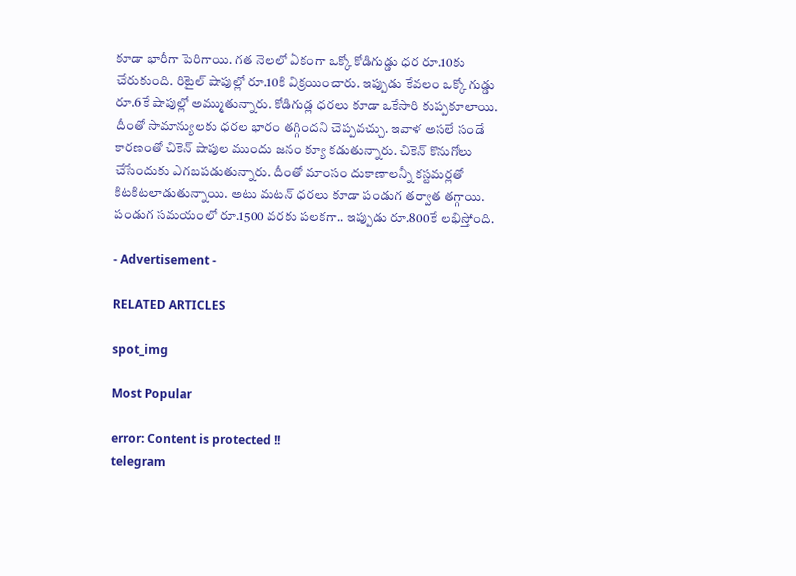కూడా భారీగా పెరిగాయి. గత నెలలో ఏకంగా ఒక్కో కోడిగుడ్డు ధర రూ.10కు చేరుకుంది. రిటైల్ షాపుల్లో రూ.10కి విక్రయించారు. ఇప్పుడు కేవలం ఒక్కో గుడ్డు రూ.6కే షాపుల్లో అమ్ముతున్నారు. కోడిగుడ్ల ధరలు కూడా ఒకేసారి కుప్పకూలాయి. దీంతో సామాన్యులకు ధరల భారం తగ్గిందని చెప్పవచ్చు. ఇవాళ అసలే సండే కారణంతో చికెన్ షాపుల ముందు జనం క్యూ కడుతున్నారు. చికెన్ కొనుగోలు చేసేందుకు ఎగబపడుతున్నారు. దీంతో మాంసం దుకాణాలన్నీ కస్టమర్లతో కిటకిటలాడుతున్నాయి. అటు మటన్ ధరలు కూడా పండుగ తర్వాత తగ్గాయి. పండుగ సమయంలో రూ.1500 వరకు పలకగా.. ఇప్పుడు రూ.800కే లభిస్తోంది.

- Advertisement -

RELATED ARTICLES

spot_img

Most Popular

error: Content is protected !!
telegram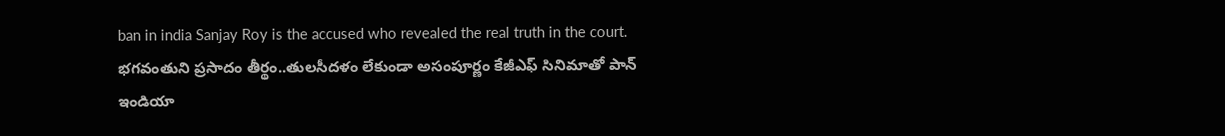ban in india Sanjay Roy is the accused who revealed the real truth in the court. భగవంతుని ప్రసాదం తీర్థం..తులసీదళం లేకుండా అసంపూర్ణం కేజీఎఫ్ సినిమాతో పాన్ ఇండియా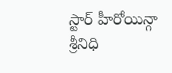స్టార్ హీరోయిన్గా శ్రీనిధి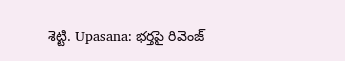శెట్టి. Upasana: భర్తపై రివెంజ్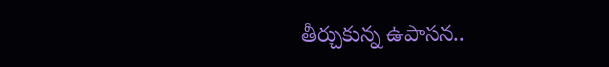తీర్చుకున్న ఉపాసన..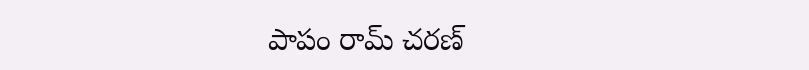పాపం రామ్ చరణ్